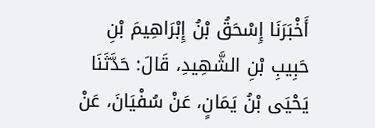أَخْبَرَنَا إِسْحَقُ بْنُ إِبْرَاهِيمَ بْنِ حَبِيبِ بْنِ الشَّهِيدِ، قَالَ: حَدَّثَنَا يَحْيَى بْنُ يَمَانٍ، عَنْ سُفْيَانَ، عَنْ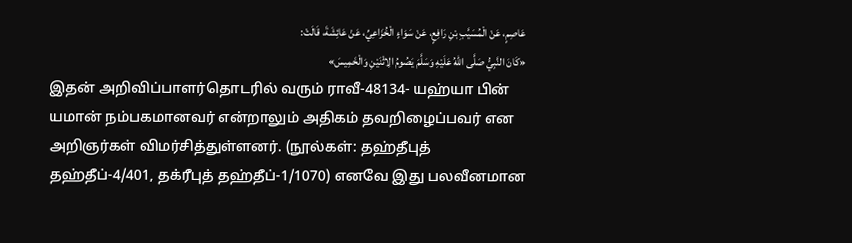عَاصِمٍ، عَنْ الْمُسَيَّبِ بْنِ رَافِعٍ، عَنْ سَوَاءٍ الْخُزَاعِيِّ، عَنْ عَائِشَةَ، قَالَتْ:
«كَانَ النَّبِيُّ صَلَّى اللهُ عَلَيْهِ وَسَلَّمَ يَصُومُ الِاثْنَيْنِ وَالْخَمِيسَ»
இதன் அறிவிப்பாளர்தொடரில் வரும் ராவீ-48134- யஹ்யா பின் யமான் நம்பகமானவர் என்றாலும் அதிகம் தவறிழைப்பவர் என அறிஞர்கள் விமர்சித்துள்ளனர். (நூல்கள்: தஹ்தீபுத் தஹ்தீப்-4/401, தக்ரீபுத் தஹ்தீப்-1/1070) எனவே இது பலவீனமான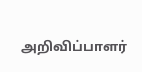அறிவிப்பாளர்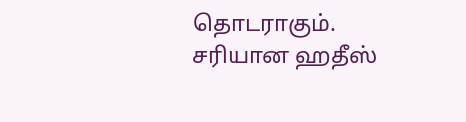தொடராகும். சரியான ஹதீஸ்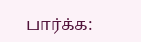பார்க்க: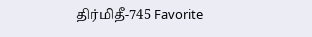திர்மிதீ-745 Favorite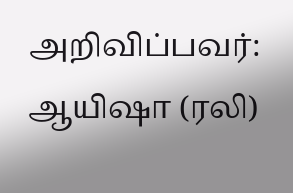அறிவிப்பவர்: ஆயிஷா (ரலி)